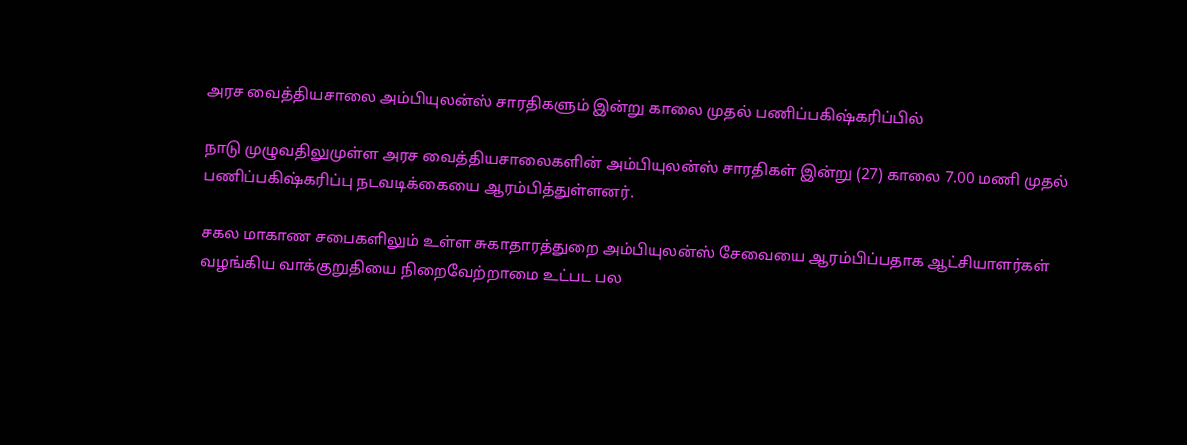அரச வைத்தியசாலை அம்பியுலன்ஸ் சாரதிகளும் இன்று காலை முதல் பணிப்பகிஷ்கரிப்பில்

நாடு முழுவதிலுமுள்ள அரச வைத்தியசாலைகளின் அம்பியுலன்ஸ் சாரதிகள் இன்று (27) காலை 7.00 மணி முதல் பணிப்பகிஷ்கரிப்பு நடவடிக்கையை ஆரம்பித்துள்ளனர்.

சகல மாகாண சபைகளிலும் உள்ள சுகாதாரத்துறை அம்பியுலன்ஸ் சேவையை ஆரம்பிப்பதாக ஆட்சியாளர்கள் வழங்கிய வாக்குறுதியை நிறைவேற்றாமை உட்பட பல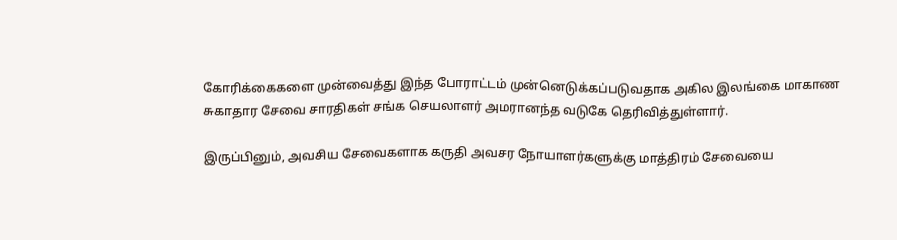கோரிக்கைகளை முன்வைத்து இந்த போராட்டம் முன்னெடுக்கப்படுவதாக அகில இலங்கை மாகாண சுகாதார சேவை சாரதிகள் சங்க செயலாளர் அமரானந்த வடுகே தெரிவித்துள்ளார்.

இருப்பினும், அவசிய சேவைகளாக கருதி அவசர நோயாளர்களுக்கு மாத்திரம் சேவையை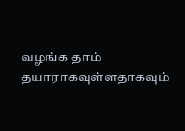வழங்க தாம் தயாராகவுள்ளதாகவும்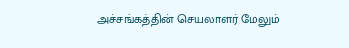அச்சங்கத்தின் செயலாளர் மேலும்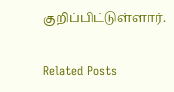குறிப்பிட்டுள்ளார்.

Related Posts